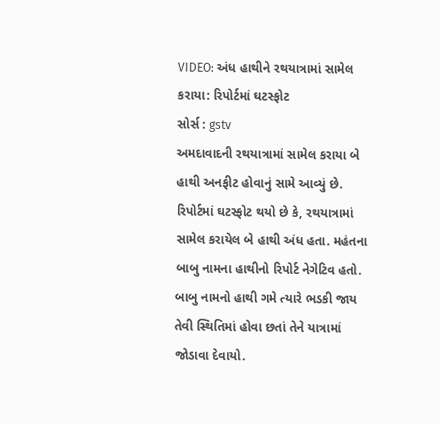VIDEO: અંધ હાથીને રથયાત્રામાં સામેલ કરાયા: રિપોર્ટમાં ઘટસ્ફોટ
સોર્સ : gstv
અમદાવાદની રથયાત્રામાં સામેલ કરાયા બે હાથી અનફીટ હોવાનું સામે આવ્યું છે. રિપોર્ટમાં ઘટસ્ફોટ થયો છે કે, રથયાત્રામાં સામેલ કરાયેલ બે હાથી અંધ હતા. મહંતના બાબુ નામના હાથીનો રિપોર્ટ નેગેટિવ હતો. બાબુ નામનો હાથી ગમે ત્યારે ભડકી જાય તેવી સ્થિતિમાં હોવા છતાં તેને યાત્રામાં જોડાવા દેવાયો.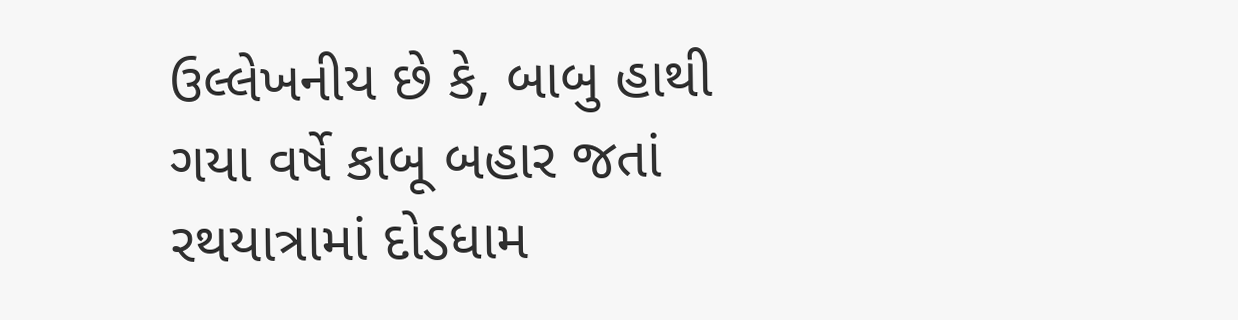ઉલ્લેખનીય છે કે, બાબુ હાથી ગયા વર્ષે કાબૂ બહાર જતાં રથયાત્રામાં દોડધામ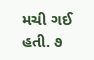મચી ગઈ હતી. ૭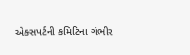એક્સપર્ટની કમિટિના ગંભીર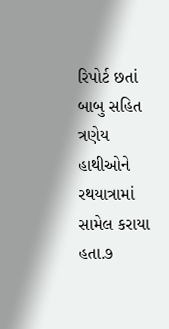રિપોર્ટ છતાં બાબુ સહિત ત્રણેય હાથીઓને રથયાત્રામાં સામેલ કરાયા હતા.૭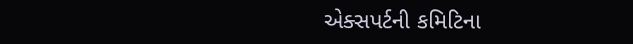એક્સપર્ટની કમિટિના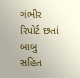ગંભીર રિપોર્ટ છતાં બાબુ સહિત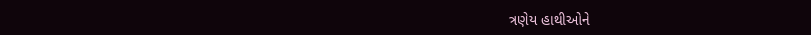ત્રણેય હાથીઓને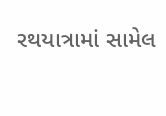રથયાત્રામાં સામેલ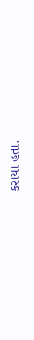કરાયા હતા.